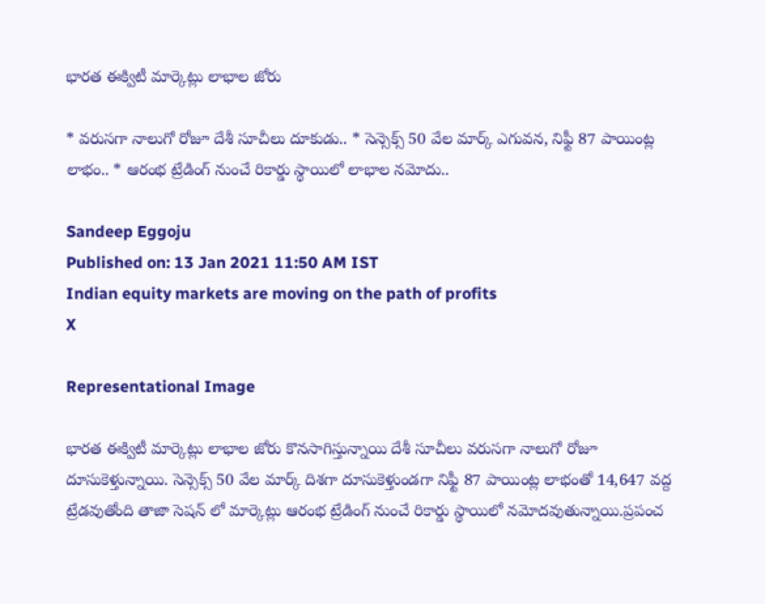భారత ఈక్విటీ మార్కెట్లు లాభాల జోరు

* వరుసగా నాలుగో రోజూ దేశీ సూచీలు దూకుడు.. * సెన్సెక్స్‌ 50 వేల మార్క్‌ ఎగువన, నిఫ్టీ 87 పాయింట్ల లాభం.. * ఆరంభ ట్రేడింగ్ నుంచే రికార్డు స్థాయిలో లాభాల నమోదు..

Sandeep Eggoju
Published on: 13 Jan 2021 11:50 AM IST
Indian equity markets are moving on the path of profits
X

Representational Image

భారత ఈక్విటీ మార్కెట్లు లాభాల జోరు కొనసాగిస్తున్నాయి దేశీ సూచీలు వరుసగా నాలుగో రోజూ దూసుకెళ్తున్నాయి. సెన్సెక్స్‌ 50 వేల మార్క్‌ దిశగా దూసుకెళ్తుండగా నిఫ్టీ 87 పాయింట్ల లాభంతో 14,647 వద్ద ట్రేడవుతోంది తాజా సెషన్ లో మార్కెట్లు ఆరంభ ట్రేడింగ్ నుంచే రికార్డు స్థాయిలో నమోదవుతున్నాయి.ప్రపంచ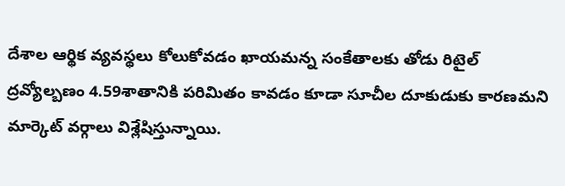దేశాల ఆర్థిక వ్యవస్థలు కోలుకోవడం ఖాయమన్న సంకేతాలకు తోడు రిటైల్‌ ద్రవ్యోల్బణం 4.59శాతానికి పరిమితం కావడం కూడా సూచీల దూకుడుకు కారణమని మార్కెట్ వర్గాలు విశ్లేషిస్తున్నాయి.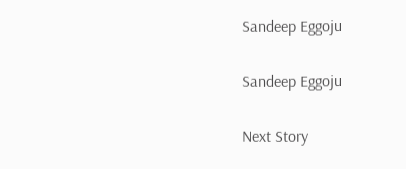Sandeep Eggoju

Sandeep Eggoju

Next Story